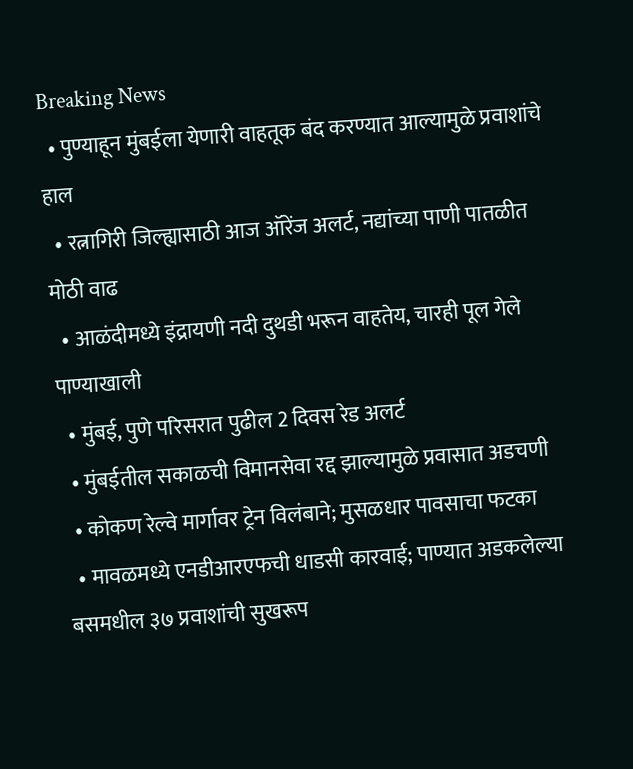Breaking News
  • पुण्याहून मुंबईला येणारी वाहतूक बंद करण्यात आल्यामुळे प्रवाशांचे हाल
  • रत्नागिरी जिल्ह्यासाठी आज ऑरेंज अलर्ट, नद्यांच्या पाणी पातळीत मोठी वाढ
  • आळंदीमध्ये इंद्रायणी नदी दुथडी भरून वाहतेय, चारही पूल गेले पाण्याखाली
  • मुंबई, पुणे परिसरात पुढील 2 दिवस रेड अलर्ट
  • मुंबईतील सकाळची विमानसेवा रद्द झाल्यामुळे प्रवासात अडचणी
  • कोकण रेल्वे मार्गावर ट्रेन विलंबाने; मुसळधार पावसाचा फटका
  • मावळमध्ये एनडीआरएफची धाडसी कारवाई; पाण्यात अडकलेल्या बसमधील ३७ प्रवाशांची सुखरूप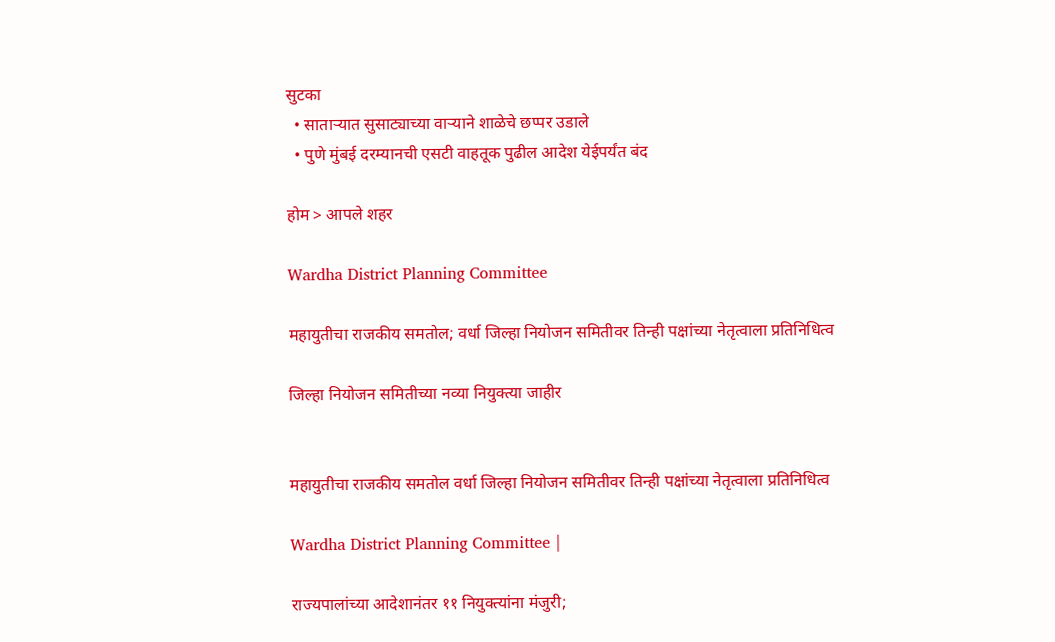सुटका
  • साताऱ्यात सुसाट्याच्या वाऱ्याने शाळेचे छप्पर उडाले
  • पुणे मुंबई दरम्यानची एसटी वाहतूक पुढील आदेश येईपर्यंत बंद

होम > आपले शहर

Wardha District Planning Committee

महायुतीचा राजकीय समतोल; वर्धा जिल्हा नियोजन समितीवर तिन्ही पक्षांच्या नेतृत्वाला प्रतिनिधित्व

जिल्हा नियोजन समितीच्या नव्या नियुक्त्या जाहीर


महायुतीचा राजकीय समतोल वर्धा जिल्हा नियोजन समितीवर तिन्ही पक्षांच्या नेतृत्वाला प्रतिनिधित्व

Wardha District Planning Committee |

राज्यपालांच्या आदेशानंतर ११ नियुक्त्यांना मंजुरी;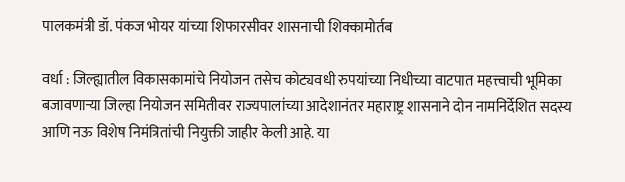पालकमंत्री डॉ. पंकज भोयर यांच्या शिफारसीवर शासनाची शिक्कामोर्तब

वर्धा : जिल्ह्यातील विकासकामांचे नियोजन तसेच कोट्यवधी रुपयांच्या निधीच्या वाटपात महत्त्वाची भूमिका बजावणाऱ्या जिल्हा नियोजन समितीवर राज्यपालांच्या आदेशानंतर महाराष्ट्र शासनाने दोन नामनिर्देशित सदस्य आणि नऊ विशेष निमंत्रितांची नियुक्ती जाहीर केली आहे. या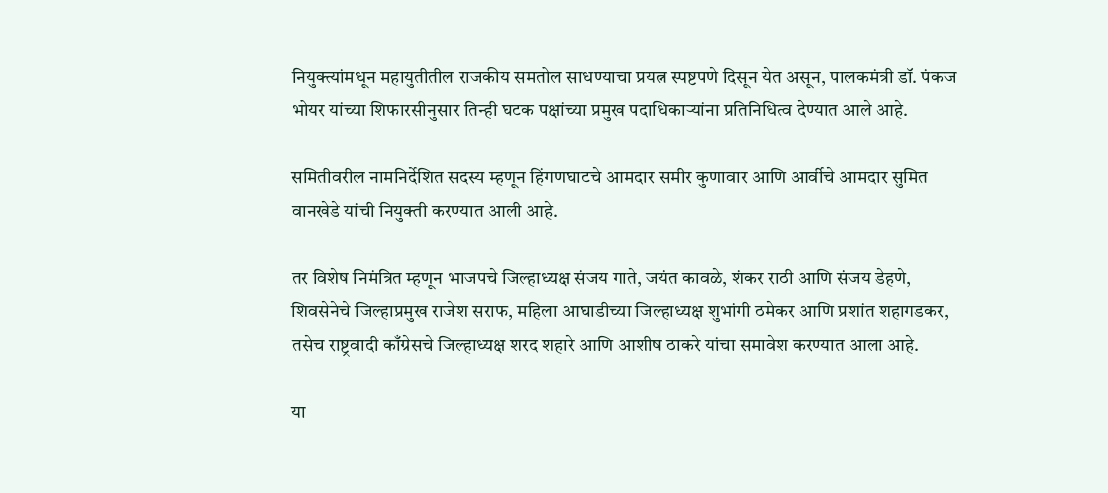नियुक्त्यांमधून महायुतीतील राजकीय समतोल साधण्याचा प्रयत्न स्पष्टपणे दिसून येत असून, पालकमंत्री डॉ. पंकज भोयर यांच्या शिफारसीनुसार तिन्ही घटक पक्षांच्या प्रमुख पदाधिकाऱ्यांना प्रतिनिधित्व देण्यात आले आहे.

समितीवरील नामनिर्देशित सदस्य म्हणून हिंगणघाटचे आमदार समीर कुणावार आणि आर्वीचे आमदार सुमित वानखेडे यांची नियुक्ती करण्यात आली आहे.

तर विशेष निमंत्रित म्हणून भाजपचे जिल्हाध्यक्ष संजय गाते, जयंत कावळे, शंकर राठी आणि संजय डेहणे, शिवसेनेचे जिल्हाप्रमुख राजेश सराफ, महिला आघाडीच्या जिल्हाध्यक्ष शुभांगी ठमेकर आणि प्रशांत शहागडकर, तसेच राष्ट्रवादी काँग्रेसचे जिल्हाध्यक्ष शरद शहारे आणि आशीष ठाकरे यांचा समावेश करण्यात आला आहे.

या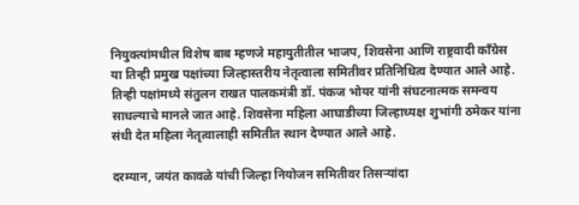नियुक्त्यांमधील विशेष बाब म्हणजे महायुतीतील भाजप, शिवसेना आणि राष्ट्रवादी काँग्रेस या तिन्ही प्रमुख पक्षांच्या जिल्हास्तरीय नेतृत्वाला समितीवर प्रतिनिधित्व देण्यात आले आहे. तिन्ही पक्षांमध्ये संतुलन राखत पालकमंत्री डॉ. पंकज भोयर यांनी संघटनात्मक समन्वय साधल्याचे मानले जात आहे. शिवसेना महिला आघाडीच्या जिल्हाध्यक्ष शुभांगी ठमेकर यांना संधी देत महिला नेतृत्वालाही समितीत स्थान देण्यात आले आहे.

दरम्यान, जयंत कावळे यांची जिल्हा नियोजन समितीवर तिसऱ्यांदा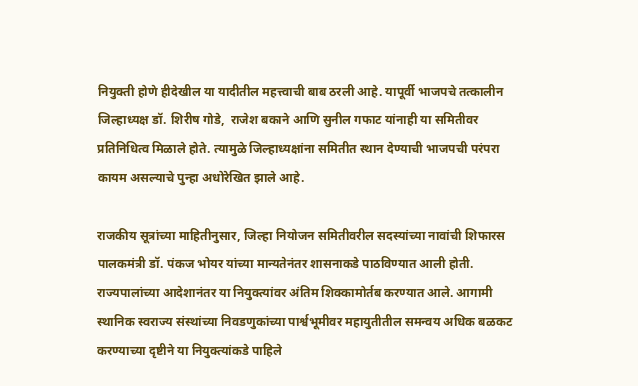नियुक्ती होणे हीदेखील या यादीतील महत्त्वाची बाब ठरली आहे. यापूर्वी भाजपचे तत्कालीन जिल्हाध्यक्ष डॉ. शिरीष गोडे,  राजेश बकाने आणि सुनील गफाट यांनाही या समितीवर प्रतिनिधित्व मिळाले होते. त्यामुळे जिल्हाध्यक्षांना समितीत स्थान देण्याची भाजपची परंपरा कायम असल्याचे पुन्हा अधोरेखित झाले आहे.

राजकीय सूत्रांच्या माहितीनुसार, जिल्हा नियोजन समितीवरील सदस्यांच्या नावांची शिफारस पालकमंत्री डॉ. पंकज भोयर यांच्या मान्यतेनंतर शासनाकडे पाठविण्यात आली होती. राज्यपालांच्या आदेशानंतर या नियुक्त्यांवर अंतिम शिक्कामोर्तब करण्यात आले. आगामी स्थानिक स्वराज्य संस्थांच्या निवडणुकांच्या पार्श्वभूमीवर महायुतीतील समन्वय अधिक बळकट करण्याच्या दृष्टीने या नियुक्त्यांकडे पाहिले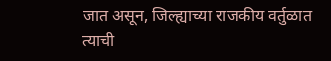जात असून, जिल्ह्याच्या राजकीय वर्तुळात त्याची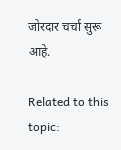जोरदार चर्चा सुरू आहे.

Related to this topic: